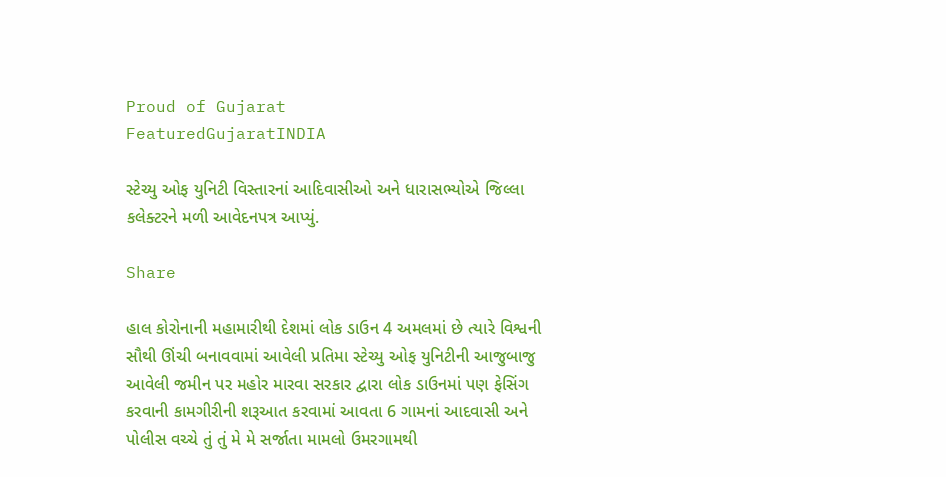Proud of Gujarat
FeaturedGujaratINDIA

સ્ટેચ્યુ ઓફ યુનિટી વિસ્તારનાં આદિવાસીઓ અને ધારાસભ્યોએ જિલ્લા કલેક્ટરને મળી આવેદનપત્ર આપ્યું.

Share

હાલ કોરોનાની મહામારીથી દેશમાં લોક ડાઉન 4 અમલમાં છે ત્યારે વિશ્વની સૌથી ઊંચી બનાવવામાં આવેલી પ્રતિમા સ્ટેચ્યુ ઓફ યુનિટીની આજુબાજુ આવેલી જમીન પર મહોર મારવા સરકાર દ્વારા લોક ડાઉનમાં પણ ફેસિંગ કરવાની કામગીરીની શરૂઆત કરવામાં આવતા 6 ગામનાં આદવાસી અને પોલીસ વચ્ચે તું તું મે મે સર્જાતા મામલો ઉમરગામથી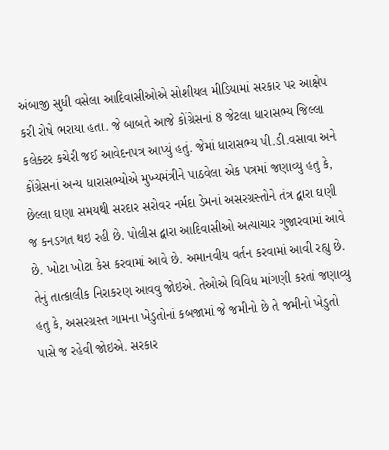અંબાજી સુધી વસેલા આદિવાસીઓએ સોશીયલ મીડિયામાં સરકાર પર આક્ષેપ કરી રોષે ભરાયા હતા. જે બાબતે આજે કોંગ્રેસનાં 8 જેટલા ધારાસભ્ય જિલ્લા કલેક્ટર કચેરી જઈ આવેદનપત્ર આપ્યું હતું. જેમાં ધારાસભ્ય પી.ડી.વસાવા અને કોંગ્રેસનાં અન્ય ધારાસભ્યોએ મુખ્યમંત્રીને પાઠવેલા એક પત્રમાં જણાવ્યુ હતુ કે, છેલ્લા ઘણા સમયથી સરદાર સરોવર નર્મદા ડેમનાં અસરગ્રસ્તોને તંત્ર દ્વારા ઘણી જ કનડગત થઇ રહી છે. પોલીસ દ્વારા આદિવાસીઓ અત્યાચાર ગુજારવામાં આવે છે. ખોટા ખોટા કેસ કરવામાં આવે છે. અમાનવીય વર્તન કરવામાં આવી રહ્યુ છે. તેનું તાત્કાલીક નિરાકરણ આવવુ જોઇએ. તેઓએ વિવિધ માંગણી કરતાં જણાવ્યુ હતુ કે, અસરગ્રસ્ત ગામના ખેડુતોનાં કબજામાં જે જમીનો છે તે જમીનો ખેડુતો પાસે જ રહેવી જોઇએ. સરકાર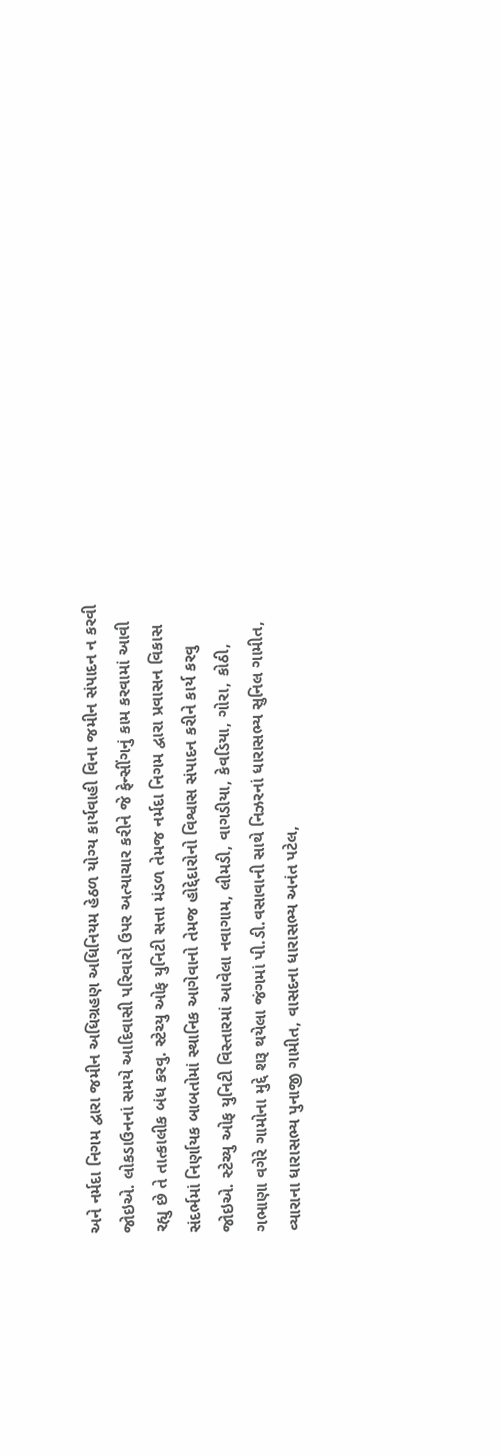અને નર્મદા નિગમ દ્વારા જમીન અધિગ્રહણ અધિનિયમ હેઠળ યોગ્ય કાર્યવાહી વિના જમીન સંપાદન ન કરવી જોઇએ. લોકડાઉનનાં સમયે આદિવાસી પરિવારો ઉપર અત્યાચાર કરીને જે ફેન્સીંગનું કામ કરવામાં આવી રહ્યુ છે તે તાત્કાલીક બંધ કરવુ. સ્ટેચ્યુ ઓફ યુનિટી સત્તા મંડળ તેમજ નર્મદા નિગમ દ્વારા પ્રવાસન વિકાસ સંદર્ભમાં નિર્ણાયક બાબતોમાં સ્થાનિક આગેવાનો તેમજ હોદ્દેદારોનો વિશ્વાસ સંપાદન કરીને કાર્ય કરવુ જોઇએ. સ્ટેચ્યુ ઓફ યુનિટી વિસ્તારમાં આવેલા નવાગામ, લીમડી, વાગડીયા, કેવડિયા, ગોરા, કોઠી, ગભાણા વગેરે ગામોના મુદ્દે શરૂ થયેલા જંગમાં પી.ડી.વસાવાની સાથે નિઝરનાં ધારાસભ્ય સુનિલ ગામીત, વ્યારાના ધારાસભ્ય પુનાજી ગામીત, વાસદના ધારાસભ્ય અનંત પટેલ,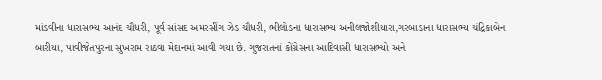માંડવીના ધારાસભ્ય આનંદ ચૌધરી, પૂર્વ સાંસદ અમરસીંગ ઝેડ ચૌધરી, ભીલોડના ધારાસભ્ય અનીલજોશીયારા,ગરબાડાના ધારાસભ્ય ચંદ્રિકાબેન બારીયા, પાવીજેતપુરના સુખરામ રાઠવા મેદાનમાં આવી ગયા છે. ગુજરાતનાં કોંગ્રેસના આદિવાસી ધારાસભ્યો અને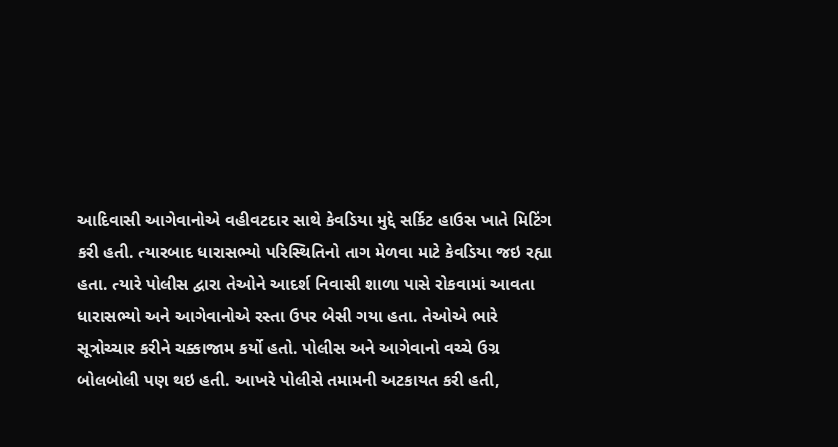આદિવાસી આગેવાનોએ વહીવટદાર સાથે કેવડિયા મુદ્દે સર્કિટ હાઉસ ખાતે મિટિંગ કરી હતી. ત્યારબાદ ધારાસભ્યો પરિસ્થિતિનો તાગ મેળવા માટે કેવડિયા જઇ રહ્યા હતા. ત્યારે પોલીસ દ્વારા તેઓને આદર્શ નિવાસી શાળા પાસે રોકવામાં આવતા ધારાસભ્યો અને આગેવાનોએ રસ્તા ઉપર બેસી ગયા હતા. તેઓએ ભારે સૂત્રોચ્ચાર કરીને ચક્કાજામ કર્યો હતો. પોલીસ અને આગેવાનો વચ્ચે ઉગ્ર બોલબોલી પણ થઇ હતી. આખરે પોલીસે તમામની અટકાયત કરી હતી,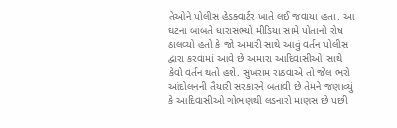તેઓને પોલીસ હેડક્વાર્ટર ખાતે લઈ જવાયા હતા. આ ઘટના બાબતે ધારાસભ્યો મીડિયા સામે પોતાનો રોષ ઠાલવ્યો હતો કે જો અમારી સાથે આવું વર્તન પોલીસ દ્વારા કરવામાં આવે છે અમારા આદિવાસીઓ સાથે કેવો વર્તન થતો હશે. સુખરામ રાઠવાએ તો જેલ ભરો આંદોલનની તૈયારી સરકારને બતાવી છે તેમને જણાવ્યું કે આદિવાસીઓ ગોભણથી લડનારો માણસ છે પછી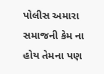પોલીસ અમારા સમાજની કેમ ના હોય તેમના પણ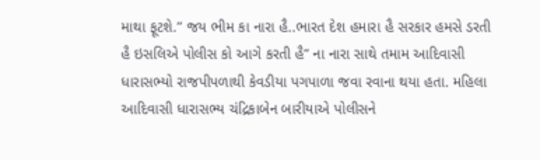માથા ફૂટશે.” જય ભીમ કા નારા હૈ..ભારત દેશ હમારા હૈ સરકાર હમસે ડરતી હૈ ઇસલિએ પોલીસ કો આગે કરતી હૈ” ના નારા સાથે તમામ આદિવાસી ધારાસભ્યો રાજપીપળાથી કેવડીયા પગપાળા જવા રવાના થયા હતા. મહિલા આદિવાસી ધારાસભ્ય ચંદ્રિકાબેન બારીયાએ પોલીસને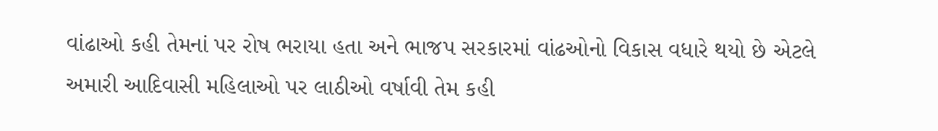વાંઢાઓ કહી તેમનાં પર રોષ ભરાયા હતા અને ભાજપ સરકારમાં વાંઢઓનો વિકાસ વધારે થયો છે એટલે અમારી આદિવાસી મહિલાઓ પર લાઠીઓ વર્ષાવી તેમ કહી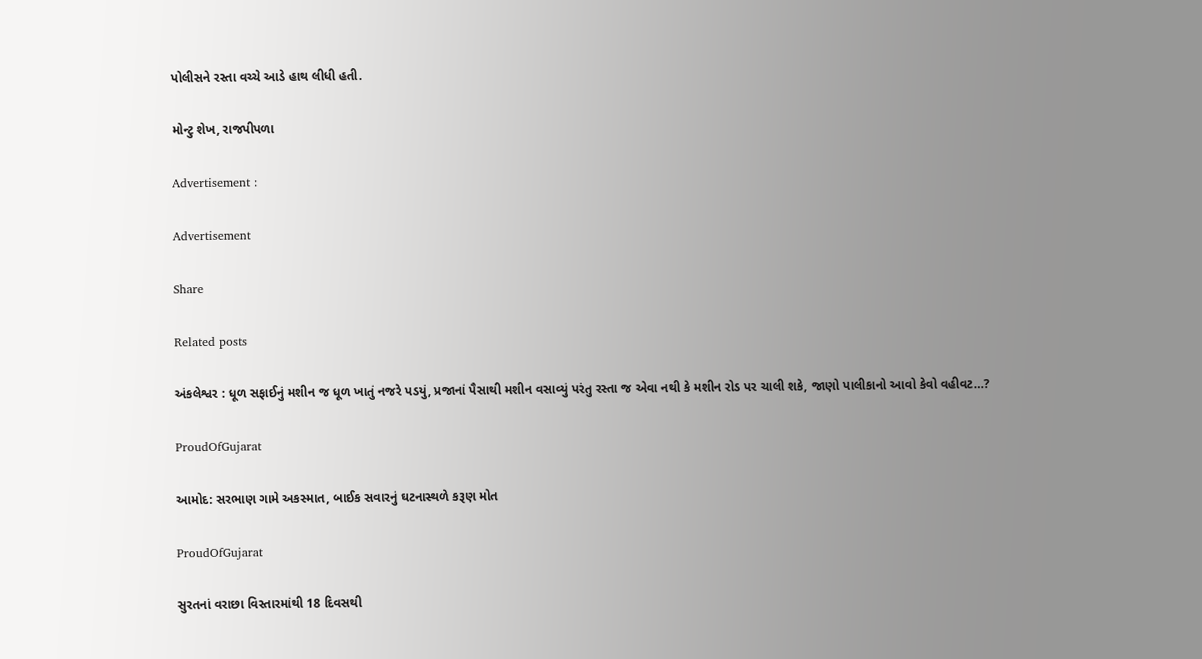પોલીસને રસ્તા વચ્ચે આડે હાથ લીધી હતી.

મોન્ટુ શેખ, રાજપીપળા

Advertisement :

Advertisement

Share

Related posts

અંકલેશ્વર : ધૂળ સફાઈનું મશીન જ ધૂળ ખાતું નજરે પડયું, પ્રજાનાં પૈસાથી મશીન વસાવ્યું પરંતુ રસ્તા જ એવા નથી કે મશીન રોડ પર ચાલી શકે, જાણો પાલીકાનો આવો કેવો વહીવટ…?

ProudOfGujarat

આમોદ: સરભાણ ગામે અકસ્માત, બાઈક સવારનું ઘટનાસ્થળે કરૂણ મોત

ProudOfGujarat

સુરતનાં વરાછા વિસ્તારમાંથી 18 દિવસથી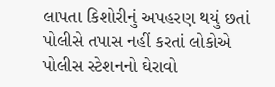લાપતા કિશોરીનું અપહરણ થયું છતાં પોલીસે તપાસ નહીં કરતાં લોકોએ પોલીસ સ્ટેશનનો ઘેરાવો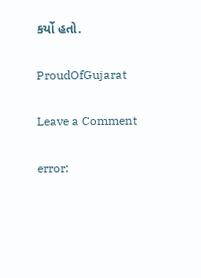કર્યો હતો.

ProudOfGujarat

Leave a Comment

error: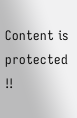Content is protected !!